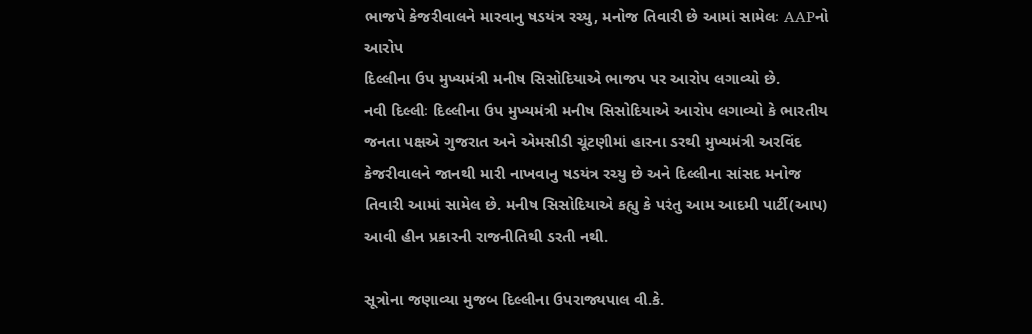ભાજપે કેજરીવાલને મારવાનુ ષડયંત્ર રચ્યુ, મનોજ તિવારી છે આમાં સામેલઃ AAPનો આરોપ
દિલ્લીના ઉપ મુખ્યમંત્રી મનીષ સિસોદિયાએ ભાજપ પર આરોપ લગાવ્યો છે.
નવી દિલ્લીઃ દિલ્લીના ઉપ મુખ્યમંત્રી મનીષ સિસોદિયાએ આરોપ લગાવ્યો કે ભારતીય જનતા પક્ષએ ગુજરાત અને એમસીડી ચૂંટણીમાં હારના ડરથી મુખ્યમંત્રી અરવિંદ કેજરીવાલને જાનથી મારી નાખવાનુ ષડયંત્ર રચ્યુ છે અને દિલ્લીના સાંસદ મનોજ તિવારી આમાં સામેલ છે. મનીષ સિસોદિયાએ કહ્યુ કે પરંતુ આમ આદમી પાર્ટી(આપ) આવી હીન પ્રકારની રાજનીતિથી ડરતી નથી.

સૂત્રોના જણાવ્યા મુજબ દિલ્લીના ઉપરાજ્યપાલ વી.કે.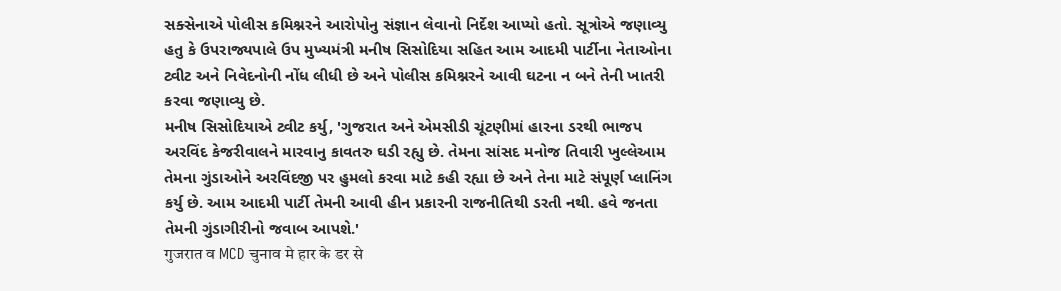સક્સેનાએ પોલીસ કમિશ્નરને આરોપોનુ સંજ્ઞાન લેવાનો નિર્દેશ આપ્યો હતો. સૂત્રોએ જણાવ્યુ હતુ કે ઉપરાજ્યપાલે ઉપ મુખ્યમંત્રી મનીષ સિસોદિયા સહિત આમ આદમી પાર્ટીના નેતાઓના ટ્વીટ અને નિવેદનોની નોંધ લીધી છે અને પોલીસ કમિશ્નરને આવી ઘટના ન બને તેની ખાતરી કરવા જણાવ્યુ છે.
મનીષ સિસોદિયાએ ટ્વીટ કર્યુ, 'ગુજરાત અને એમસીડી ચૂંટણીમાં હારના ડરથી ભાજપ અરવિંદ કેજરીવાલને મારવાનુ કાવતરુ ઘડી રહ્યુ છે. તેમના સાંસદ મનોજ તિવારી ખુલ્લેઆમ તેમના ગુંડાઓને અરવિંદજી પર હુમલો કરવા માટે કહી રહ્યા છે અને તેના માટે સંપૂર્ણ પ્લાનિંગ કર્યુ છે. આમ આદમી પાર્ટી તેમની આવી હીન પ્રકારની રાજનીતિથી ડરતી નથી. હવે જનતા તેમની ગુંડાગીરીનો જવાબ આપશે.'
गुजरात व MCD चुनाव मे हार के डर से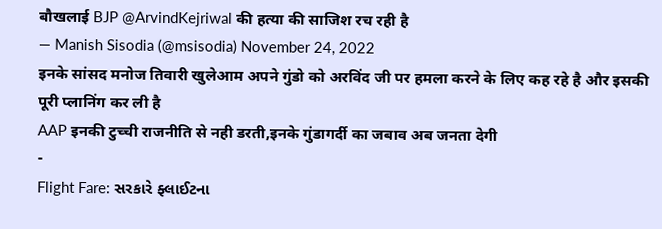बौखलाई BJP @ArvindKejriwal की हत्या की साजिश रच रही है
— Manish Sisodia (@msisodia) November 24, 2022
इनके सांसद मनोज तिवारी खुलेआम अपने गुंडो को अरविंद जी पर हमला करने के लिए कह रहे है और इसकी पूरी प्लानिंग कर ली है
AAP इनकी टुच्ची राजनीति से नही डरती,इनके गुंडागर्दी का जबाव अब जनता देगी
-
Flight Fare: સરકારે ફ્લાઈટના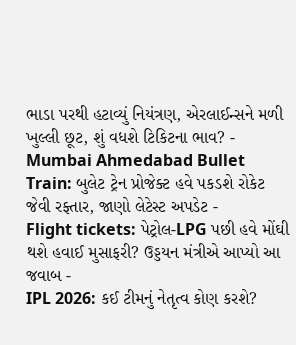ભાડા પરથી હટાવ્યું નિયંત્રણ, એરલાઈન્સને મળી ખુલ્લી છૂટ, શું વધશે ટિકિટના ભાવ? -
Mumbai Ahmedabad Bullet Train: બુલેટ ટ્રેન પ્રોજેક્ટ હવે પકડશે રોકેટ જેવી રફ્તાર, જાણો લેટેસ્ટ અપડેટ -
Flight tickets: પેટ્રોલ-LPG પછી હવે મોંઘી થશે હવાઈ મુસાફરી? ઉડ્ડયન મંત્રીએ આપ્યો આ જવાબ -
IPL 2026: કઈ ટીમનું નેતૃત્વ કોણ કરશે?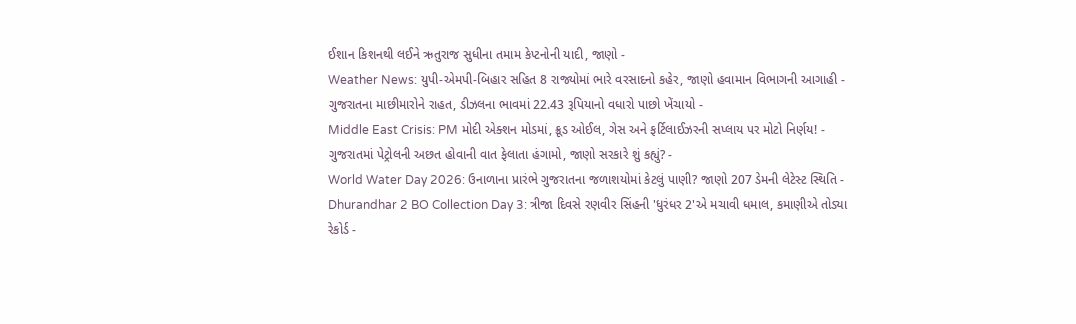ઈશાન કિશનથી લઈને ઋતુરાજ સુધીના તમામ કેપ્ટનોની યાદી, જાણો -
Weather News: યુપી-એમપી-બિહાર સહિત 8 રાજ્યોમાં ભારે વરસાદનો કહેર, જાણો હવામાન વિભાગની આગાહી -
ગુજરાતના માછીમારોને રાહત, ડીઝલના ભાવમાં 22.43 રૂપિયાનો વધારો પાછો ખેંચાયો -
Middle East Crisis: PM મોદી એક્શન મોડમાં, ક્રૂડ ઓઈલ, ગેસ અને ફર્ટિલાઈઝરની સપ્લાય પર મોટો નિર્ણય! -
ગુજરાતમાં પેટ્રોલની અછત હોવાની વાત ફેલાતા હંગામો, જાણો સરકારે શું કહ્યું? -
World Water Day 2026: ઉનાળાના પ્રારંભે ગુજરાતના જળાશયોમાં કેટલું પાણી? જાણો 207 ડેમની લેટેસ્ટ સ્થિતિ -
Dhurandhar 2 BO Collection Day 3: ત્રીજા દિવસે રણવીર સિંહની 'ધુરંધર 2'એ મચાવી ધમાલ, કમાણીએ તોડ્યા રેકોર્ડ -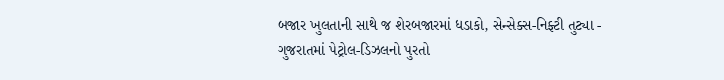બજાર ખુલતાની સાથે જ શેરબજારમાં ધડાકો, સેન્સેક્સ-નિફ્ટી તુટ્યા -
ગુજરાતમાં પેટ્રોલ-ડિઝલનો પુરતો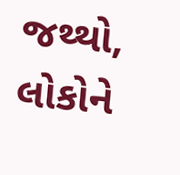જથ્થો, લોકોને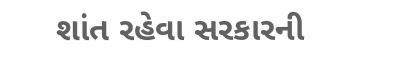શાંત રહેવા સરકારની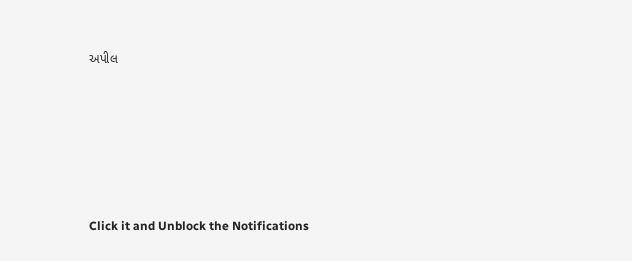અપીલ








Click it and Unblock the Notifications